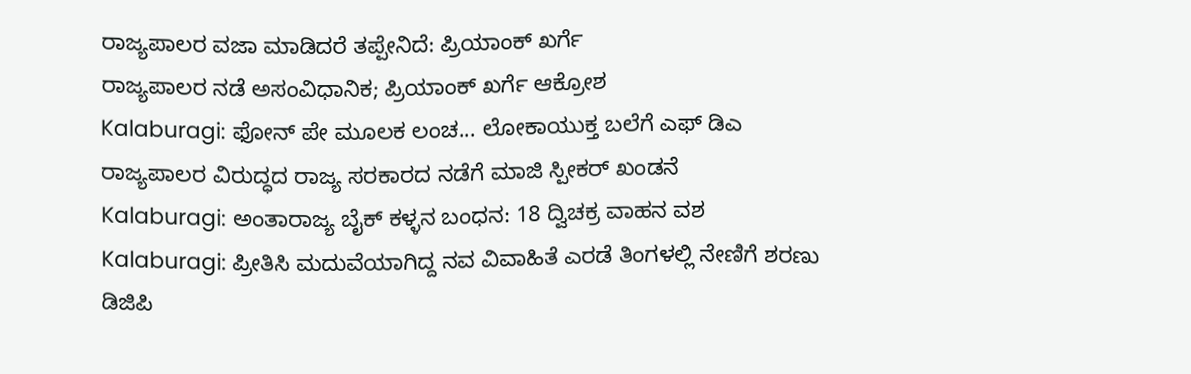ರಾಜ್ಯಪಾಲರ ವಜಾ ಮಾಡಿದರೆ ತಪ್ಪೇನಿದೆ: ಪ್ರಿಯಾಂಕ್ ಖರ್ಗೆ
ರಾಜ್ಯಪಾಲರ ನಡೆ ಅಸಂವಿಧಾನಿಕ; ಪ್ರಿಯಾಂಕ್ ಖರ್ಗೆ ಆಕ್ರೋಶ
Kalaburagi: ಫೋನ್ ಪೇ ಮೂಲಕ ಲಂಚ... ಲೋಕಾಯುಕ್ತ ಬಲೆಗೆ ಎಫ್ ಡಿಎ
ರಾಜ್ಯಪಾಲರ ವಿರುದ್ಧದ ರಾಜ್ಯ ಸರಕಾರದ ನಡೆಗೆ ಮಾಜಿ ಸ್ಪೀಕರ್ ಖಂಡನೆ
Kalaburagi: ಅಂತಾರಾಜ್ಯ ಬೈಕ್ ಕಳ್ಳನ ಬಂಧನ: 18 ದ್ವಿಚಕ್ರ ವಾಹನ ವಶ
Kalaburagi: ಪ್ರೀತಿಸಿ ಮದುವೆಯಾಗಿದ್ದ ನವ ವಿವಾಹಿತೆ ಎರಡೆ ತಿಂಗಳಲ್ಲಿ ನೇಣಿಗೆ ಶರಣು
ಡಿಜಿಪಿ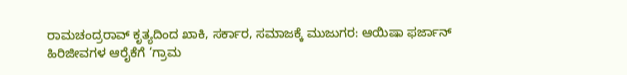ರಾಮಚಂದ್ರರಾವ್ ಕೃತ್ಯದಿಂದ ಖಾಕಿ, ಸರ್ಕಾರ, ಸಮಾಜಕ್ಕೆ ಮುಜುಗರ: ಆಯಿಷಾ ಫರ್ಜಾನ್
ಹಿರಿಜೀವಗಳ ಆರೈಕೆಗೆ ‘ಗ್ರಾಮ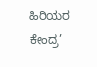ಹಿರಿಯರ ಕೇಂದ್ರ’